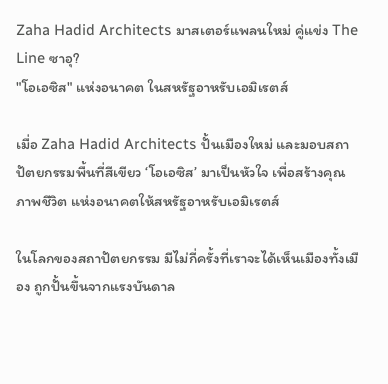Zaha Hadid Architects มาสเตอร์แพลนใหม่ คู่แข่ง The Line ซาอุ?
"โอเอซิส" แห่งอนาคต ในสหรัฐอาหรับเอมิเรตส์

เมื่อ Zaha Hadid Architects ปั้นเมืองใหม่ และมอบสถาปัตยกรรมพื้นที่สีเขียว ‘โอเอซิส’ มาเป็นหัวใจ เพื่อสร้างคุณภาพชีวิต แห่งอนาคตให้สหรัฐอาหรับเอมิเรตส์

ในโลกของสถาปัตยกรรม มีไม่กี่ครั้งที่เราจะได้เห็นเมืองทั้งเมือง ถูกปั้นขึ้นจากแรงบันดาล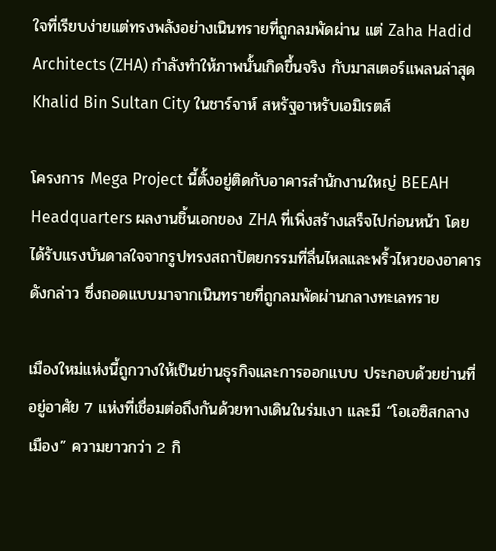ใจที่เรียบง่ายแต่ทรงพลังอย่างเนินทรายที่ถูกลมพัดผ่าน แต่ Zaha Hadid Architects (ZHA) กำลังทำให้ภาพนั้นเกิดขึ้นจริง กับมาสเตอร์แพลนล่าสุด Khalid Bin Sultan City ในชาร์จาห์ สหรัฐอาหรับเอมิเรตส์

โครงการ Mega Project นี้ตั้งอยู่ติดกับอาคารสำนักงานใหญ่ BEEAH Headquarters ผลงานชิ้นเอกของ ZHA ที่เพิ่งสร้างเสร็จไปก่อนหน้า โดยได้รับแรงบันดาลใจจากรูปทรงสถาปัตยกรรมที่ลื่นไหลและพริ้วไหวของอาคารดังกล่าว ซึ่งถอดแบบมาจากเนินทรายที่ถูกลมพัดผ่านกลางทะเลทราย

เมืองใหม่แห่งนี้ถูกวางให้เป็นย่านธุรกิจและการออกแบบ ประกอบด้วยย่านที่อยู่อาศัย 7 แห่งที่เชื่อมต่อถึงกันด้วยทางเดินในร่มเงา และมี “โอเอซิสกลางเมือง” ความยาวกว่า 2 กิ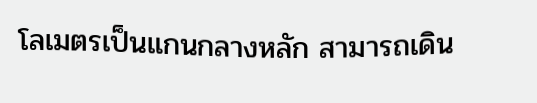โลเมตรเป็นแกนกลางหลัก สามารถเดิน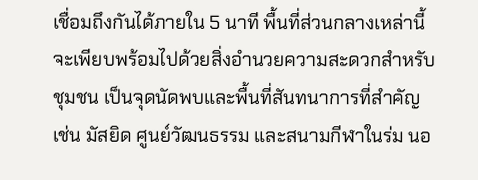เชื่อมถึงกันได้ภายใน 5 นาที พื้นที่ส่วนกลางเหล่านี้จะเพียบพร้อมไปด้วยสิ่งอำนวยความสะดวกสำหรับชุมชน เป็นจุดนัดพบและพื้นที่สันทนาการที่สำคัญ เช่น มัสยิด ศูนย์วัฒนธรรม และสนามกีฬาในร่ม นอ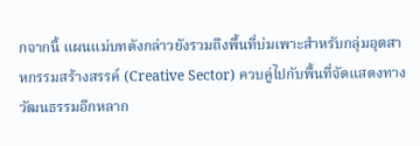กจากนี้ แผนแม่บทดังกล่าวยังรวมถึงพื้นที่บ่มเพาะสำหรับกลุ่มอุตสาหกรรมสร้างสรรค์ (Creative Sector) ควบคู่ไปกับพื้นที่จัดแสดงทางวัฒนธรรมอีกหลาก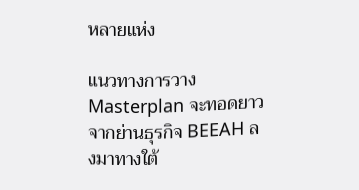หลายแห่ง

แนวทางการวาง Masterplan จะทอดยาวจากย่านธุรกิจ BEEAH ลงมาทางใต้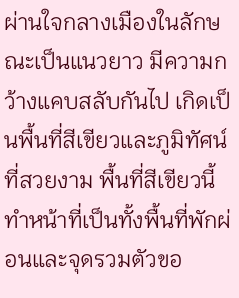ผ่านใจกลางเมืองในลักษณะเป็นแนวยาว มีความกว้างแคบสลับกันไป เกิดเป็นพื้นที่สีเขียวและภูมิทัศน์ที่สวยงาม พื้นที่สีเขียวนี้ทำหน้าที่เป็นทั้งพื้นที่พักผ่อนและจุดรวมตัวขอ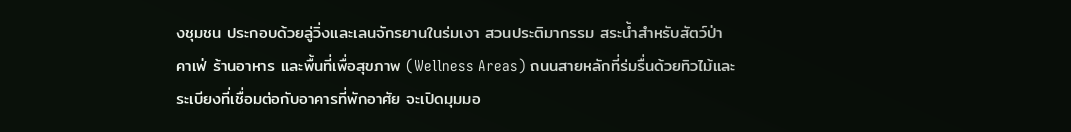งชุมชน ประกอบด้วยลู่วิ่งและเลนจักรยานในร่มเงา สวนประติมากรรม สระน้ำสำหรับสัตว์ป่า คาเฟ่ ร้านอาหาร และพื้นที่เพื่อสุขภาพ (Wellness Areas) ถนนสายหลักที่ร่มรื่นด้วยทิวไม้และระเบียงที่เชื่อมต่อกับอาคารที่พักอาศัย จะเปิดมุมมอ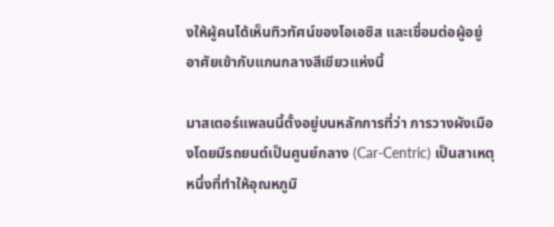งให้ผู้คนได้เห็นทิวทัศน์ของโอเอซิส และเชื่อมต่อผู้อยู่อาศัยเข้ากับแกนกลางสีเขียวแห่งนี้

มาสเตอร์แพลนนี้ตั้งอยู่บนหลักการที่ว่า การวางผังเมืองโดยมีรถยนต์เป็นศูนย์กลาง (Car-Centric) เป็นสาเหตุหนึ่งที่ทำให้อุณหภูมิ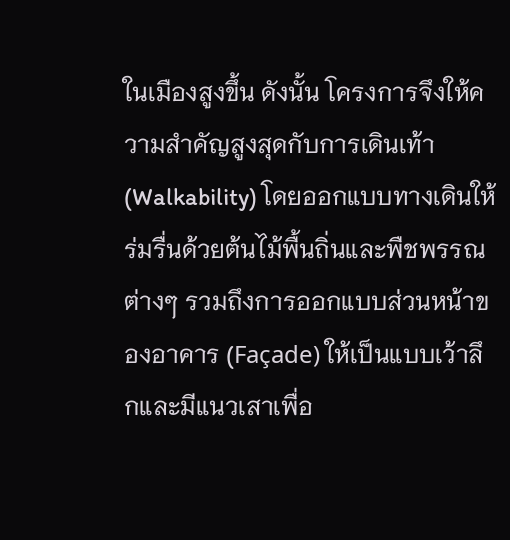ในเมืองสูงขึ้น ดังนั้น โครงการจึงให้ความสำคัญสูงสุดกับการเดินเท้า (Walkability) โดยออกแบบทางเดินให้ร่มรื่นด้วยต้นไม้พื้นถิ่นและพืชพรรณต่างๆ รวมถึงการออกแบบส่วนหน้าของอาคาร (Façade) ให้เป็นแบบเว้าลึกและมีแนวเสาเพื่อ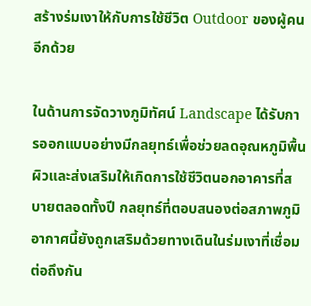สร้างร่มเงาให้กับการใช้ชีวิต Outdoor ของผู้คนอีกด้วย

ในด้านการจัดวางภูมิทัศน์ Landscape ได้รับการออกแบบอย่างมีกลยุทธ์เพื่อช่วยลดอุณหภูมิพื้นผิวและส่งเสริมให้เกิดการใช้ชีวิตนอกอาคารที่สบายตลอดทั้งปี กลยุทธ์ที่ตอบสนองต่อสภาพภูมิอากาศนี้ยังถูกเสริมด้วยทางเดินในร่มเงาที่เชื่อมต่อถึงกัน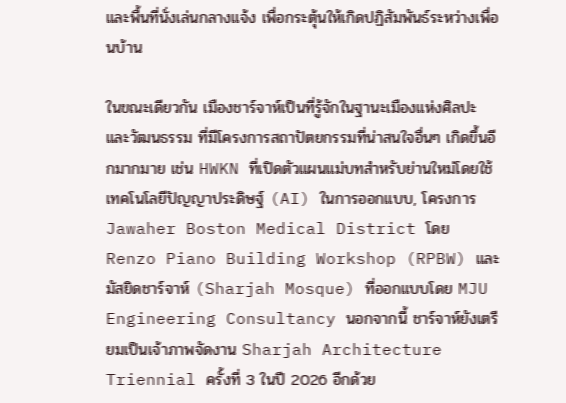และพื้นที่นั่งเล่นกลางแจ้ง เพื่อกระตุ้นให้เกิดปฏิสัมพันธ์ระหว่างเพื่อนบ้าน

ในขณะเดียวกัน เมืองชาร์จาห์เป็นที่รู้จักในฐานะเมืองแห่งศิลปะและวัฒนธรรม ที่มีโครงการสถาปัตยกรรมที่น่าสนใจอื่นๆ เกิดขึ้นอีกมากมาย เช่น HWKN ที่เปิดตัวแผนแม่บทสำหรับย่านใหม่โดยใช้เทคโนโลยีปัญญาประดิษฐ์ (AI) ในการออกแบบ, โครงการ Jawaher Boston Medical District โดย Renzo Piano Building Workshop (RPBW) และมัสยิดชาร์จาห์ (Sharjah Mosque) ที่ออกแบบโดย MJU Engineering Consultancy นอกจากนี้ ชาร์จาห์ยังเตรียมเป็นเจ้าภาพจัดงาน Sharjah Architecture Triennial ครั้งที่ 3 ในปี 2026 อีกด้วย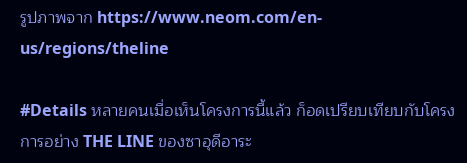รูปภาพจาก https://www.neom.com/en-us/regions/theline

#Details หลายคนเมื่อเห็นโครงการนี้แล้ว ก็อดเปรียบเทียบกับโครงการอย่าง THE LINE ของซาอุดีอาระ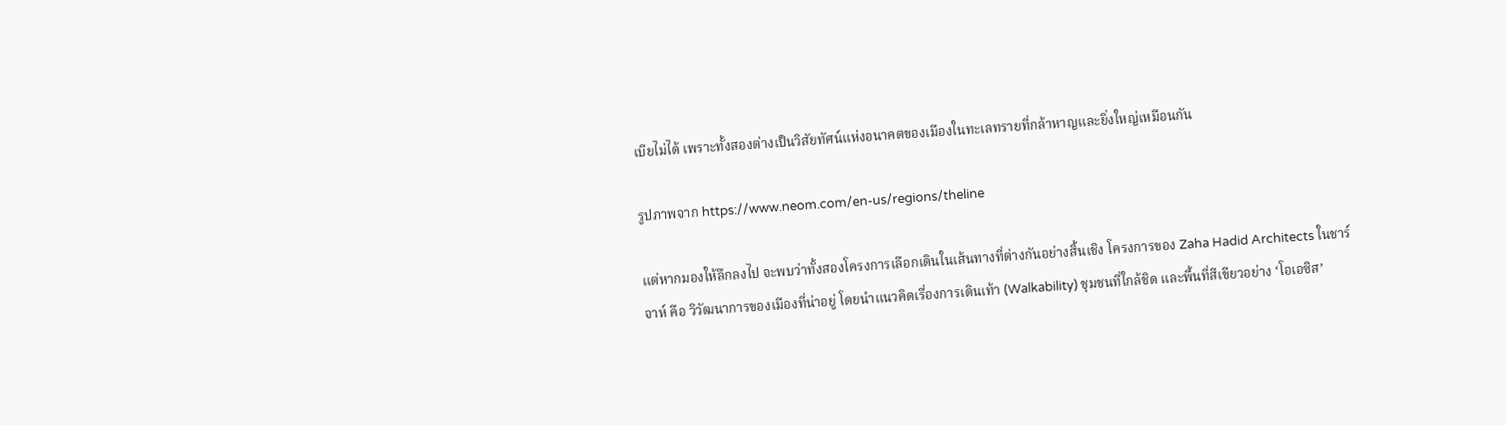เบียไม่ได้ เพราะทั้งสองต่างเป็นวิสัยทัศน์แห่งอนาคตของเมืองในทะเลทรายที่กล้าหาญและยิ่งใหญ่เหมือนกัน

รูปภาพจาก https://www.neom.com/en-us/regions/theline

แต่หากมองให้ลึกลงไป จะพบว่าทั้งสองโครงการเลือกเดินในเส้นทางที่ต่างกันอย่างสิ้นเชิง โครงการของ Zaha Hadid Architects ในชาร์จาห์ คือ วิวัฒนาการของเมืองที่น่าอยู่ โดยนำแนวคิดเรื่องการเดินเท้า (Walkability) ชุมชนที่ใกล้ชิด และพื้นที่สีเขียวอย่าง ‘โอเอซิส’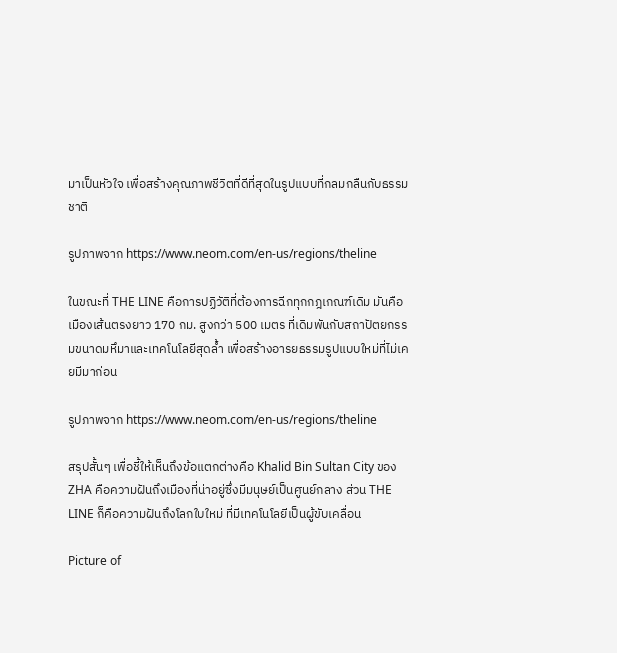มาเป็นหัวใจ เพื่อสร้างคุณภาพชีวิตที่ดีที่สุดในรูปแบบที่กลมกลืนกับธรรมชาติ

รูปภาพจาก https://www.neom.com/en-us/regions/theline

ในขณะที่ THE LINE คือการปฏิวัติที่ต้องการฉีกทุกกฎเกณฑ์เดิม มันคือเมืองเส้นตรงยาว 170 กม. สูงกว่า 500 เมตร ที่เดิมพันกับสถาปัตยกรรมขนาดมหึมาและเทคโนโลยีสุดล้ำ เพื่อสร้างอารยธรรมรูปแบบใหม่ที่ไม่เคยมีมาก่อน

รูปภาพจาก https://www.neom.com/en-us/regions/theline

สรุปสั้นๆ เพื่อชี้ให้เห็นถึงข้อแตกต่างคือ Khalid Bin Sultan City ของ ZHA คือความฝันถึงเมืองที่น่าอยู่ซึ่งมีมนุษย์เป็นศูนย์กลาง ส่วน THE LINE ก็คือความฝันถึงโลกใบใหม่ ที่มีเทคโนโลยีเป็นผู้ขับเคลื่อน

Picture of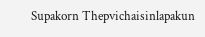Supakorn Thepvichaisinlapakun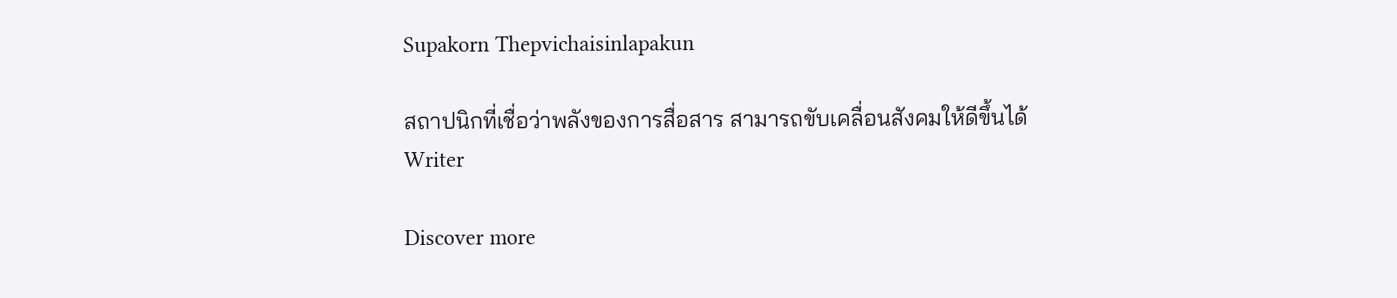Supakorn Thepvichaisinlapakun

สถาปนิกที่เชื่อว่าพลังของการสื่อสาร สามารถขับเคลื่อนสังคมให้ดีขึ้นได้
Writer

Discover more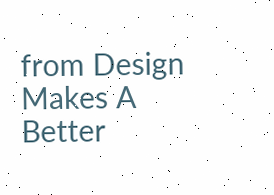from Design Makes A Better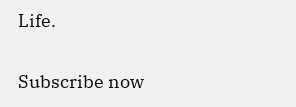Life.

Subscribe now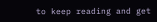to keep reading and get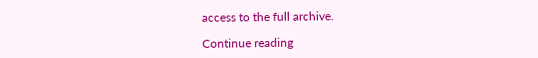access to the full archive.

Continue reading